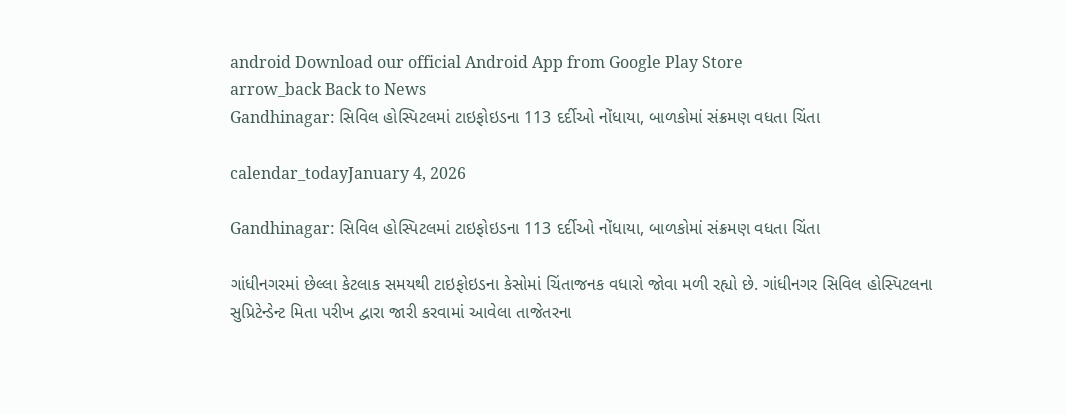android Download our official Android App from Google Play Store
arrow_back Back to News
Gandhinagar: સિવિલ હોસ્પિટલમાં ટાઇફોઇડના 113 દર્દીઓ નોંધાયા, બાળકોમાં સંક્રમણ વધતા ચિંતા

calendar_todayJanuary 4, 2026

Gandhinagar: સિવિલ હોસ્પિટલમાં ટાઇફોઇડના 113 દર્દીઓ નોંધાયા, બાળકોમાં સંક્રમણ વધતા ચિંતા

ગાંધીનગરમાં છેલ્લા કેટલાક સમયથી ટાઇફોઇડના કેસોમાં ચિંતાજનક વધારો જોવા મળી રહ્યો છે. ગાંધીનગર સિવિલ હોસ્પિટલના સુપ્રિટેન્ડેન્ટ મિતા પરીખ દ્વારા જારી કરવામાં આવેલા તાજેતરના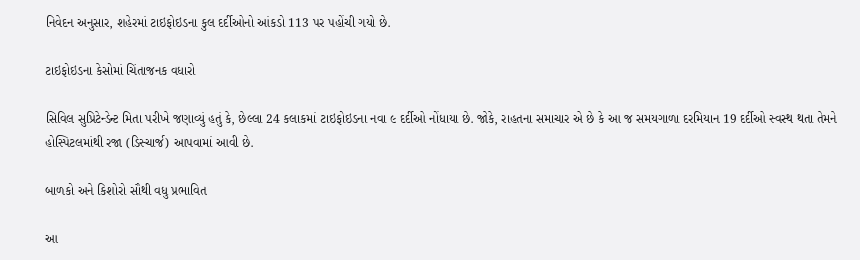નિવેદન અનુસાર, શહેરમાં ટાઇફોઇડના કુલ દર્દીઓનો આંકડો 113 પર પહોંચી ગયો છે.

ટાઇફોઇડના કેસોમાં ચિંતાજનક વધારો

સિવિલ સુપ્રિટેન્ડેન્ટ મિતા પરીખે જણાવ્યું હતું કે, છેલ્લા 24 કલાકમાં ટાઇફોઇડના નવા ૯ દર્દીઓ નોંધાયા છે. જોકે, રાહતના સમાચાર એ છે કે આ જ સમયગાળા દરમિયાન 19 દર્દીઓ સ્વસ્થ થતા તેમને હોસ્પિટલમાંથી રજા (ડિસ્ચાર્જ) આપવામાં આવી છે.

બાળકો અને કિશોરો સૌથી વધુ પ્રભાવિત

આ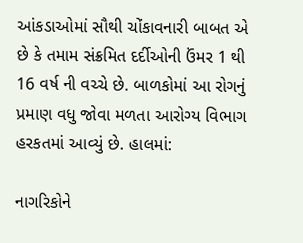આંકડાઓમાં સૌથી ચોંકાવનારી બાબત એ છે કે તમામ સંક્રમિત દર્દીઓની ઉંમર 1 થી 16 વર્ષ ની વચ્ચે છે. બાળકોમાં આ રોગનું પ્રમાણ વધુ જોવા મળતા આરોગ્ય વિભાગ હરકતમાં આવ્યું છે. હાલમાં:

નાગરિકોને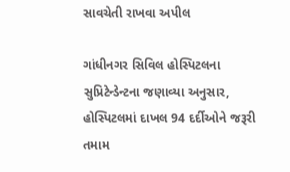સાવચેતી રાખવા અપીલ

ગાંધીનગર સિવિલ હોસ્પિટલના સુપ્રિટેન્ડેન્ટના જણાવ્યા અનુસાર, હોસ્પિટલમાં દાખલ 94 દર્દીઓને જરૂરી તમામ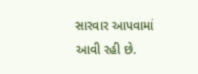સારવાર આપવામાં આવી રહી છે.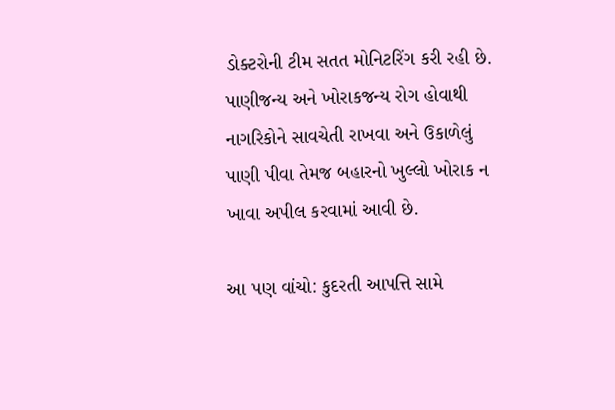ડોક્ટરોની ટીમ સતત મોનિટરિંગ કરી રહી છે. પાણીજન્ય અને ખોરાકજન્ય રોગ હોવાથી નાગરિકોને સાવચેતી રાખવા અને ઉકાળેલું પાણી પીવા તેમજ બહારનો ખુલ્લો ખોરાક ન ખાવા અપીલ કરવામાં આવી છે.

આ પણ વાંચો: કુદરતી આપત્તિ સામે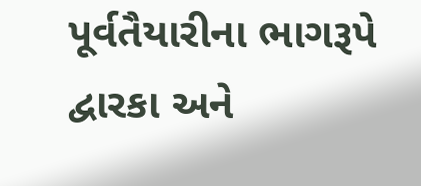પૂર્વતૈયારીના ભાગરૂપે દ્વારકા અને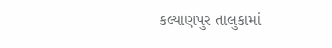કલ્યાણપુર તાલુકામાં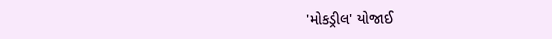'મોકડ્રીલ' યોજાઈ